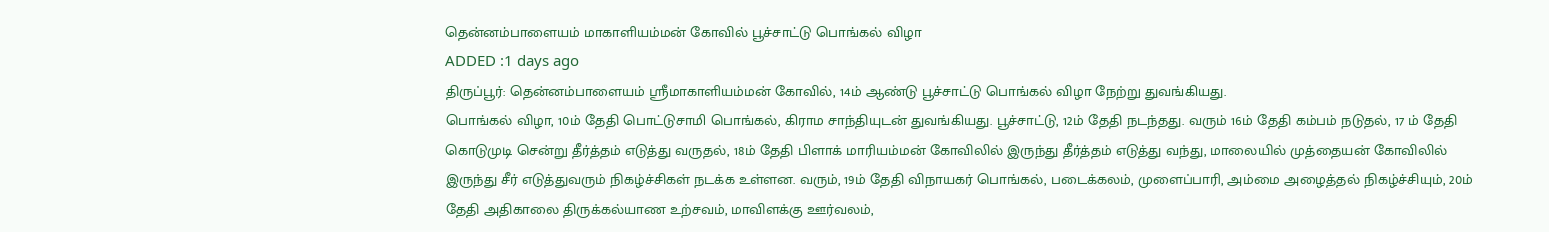தென்னம்பாளையம் மாகாளியம்மன் கோவில் பூச்சாட்டு பொங்கல் விழா
ADDED :1 days ago
திருப்பூர்: தென்னம்பாளையம் ஸ்ரீமாகாளியம்மன் கோவில், 14ம் ஆண்டு பூச்சாட்டு பொங்கல் விழா நேற்று துவங்கியது.
பொங்கல் விழா, 10ம் தேதி பொட்டுசாமி பொங்கல், கிராம சாந்தியுடன் துவங்கியது. பூச்சாட்டு, 12ம் தேதி நடந்தது. வரும் 16ம் தேதி கம்பம் நடுதல், 17 ம் தேதி கொடுமுடி சென்று தீர்த்தம் எடுத்து வருதல், 18ம் தேதி பிளாக் மாரியம்மன் கோவிலில் இருந்து தீர்த்தம் எடுத்து வந்து, மாலையில் முத்தையன் கோவிலில் இருந்து சீர் எடுத்துவரும் நிகழ்ச்சிகள் நடக்க உள்ளன. வரும், 19ம் தேதி விநாயகர் பொங்கல், படைக்கலம், முளைப்பாரி, அம்மை அழைத்தல் நிகழ்ச்சியும், 20ம் தேதி அதிகாலை திருக்கல்யாண உற்சவம், மாவிளக்கு ஊர்வலம்,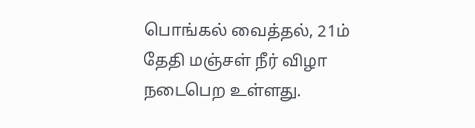பொங்கல் வைத்தல், 21ம் தேதி மஞ்சள் நீர் விழா நடைபெற உள்ளது.